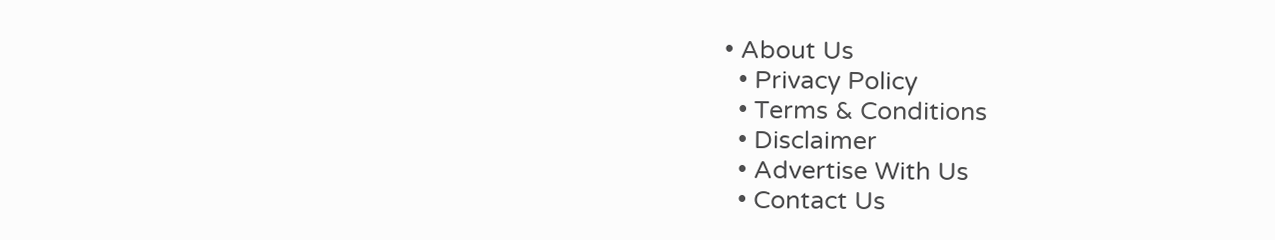• About Us
  • Privacy Policy
  • Terms & Conditions
  • Disclaimer
  • Advertise With Us
  • Contact Us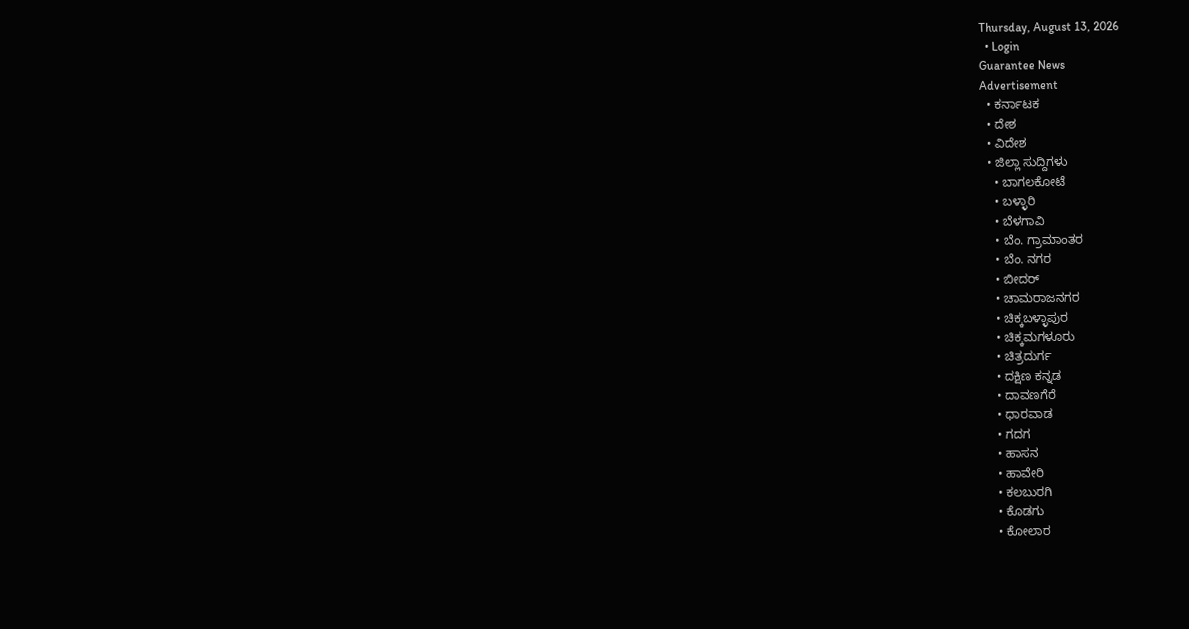Thursday, August 13, 2026
  • Login
Guarantee News
Advertisement
  • ಕರ್ನಾಟಕ
  • ದೇಶ
  • ವಿದೇಶ
  • ಜಿಲ್ಲಾ ಸುದ್ದಿಗಳು
    • ಬಾಗಲಕೋಟೆ
    • ಬಳ್ಳಾರಿ
    • ಬೆಳಗಾವಿ
    • ಬೆಂ. ಗ್ರಾಮಾಂತರ
    • ಬೆಂ. ನಗರ
    • ಬೀದರ್
    • ಚಾಮರಾಜನಗರ
    • ಚಿಕ್ಕಬಳ್ಳಾಪುರ
    • ಚಿಕ್ಕಮಗಳೂರು
    • ಚಿತ್ರದುರ್ಗ
    • ದಕ್ಷಿಣ ಕನ್ನಡ
    • ದಾವಣಗೆರೆ
    • ಧಾರವಾಡ
    • ಗದಗ
    • ಹಾಸನ
    • ಹಾವೇರಿ
    • ಕಲಬುರಗಿ
    • ಕೊಡಗು
    • ಕೋಲಾರ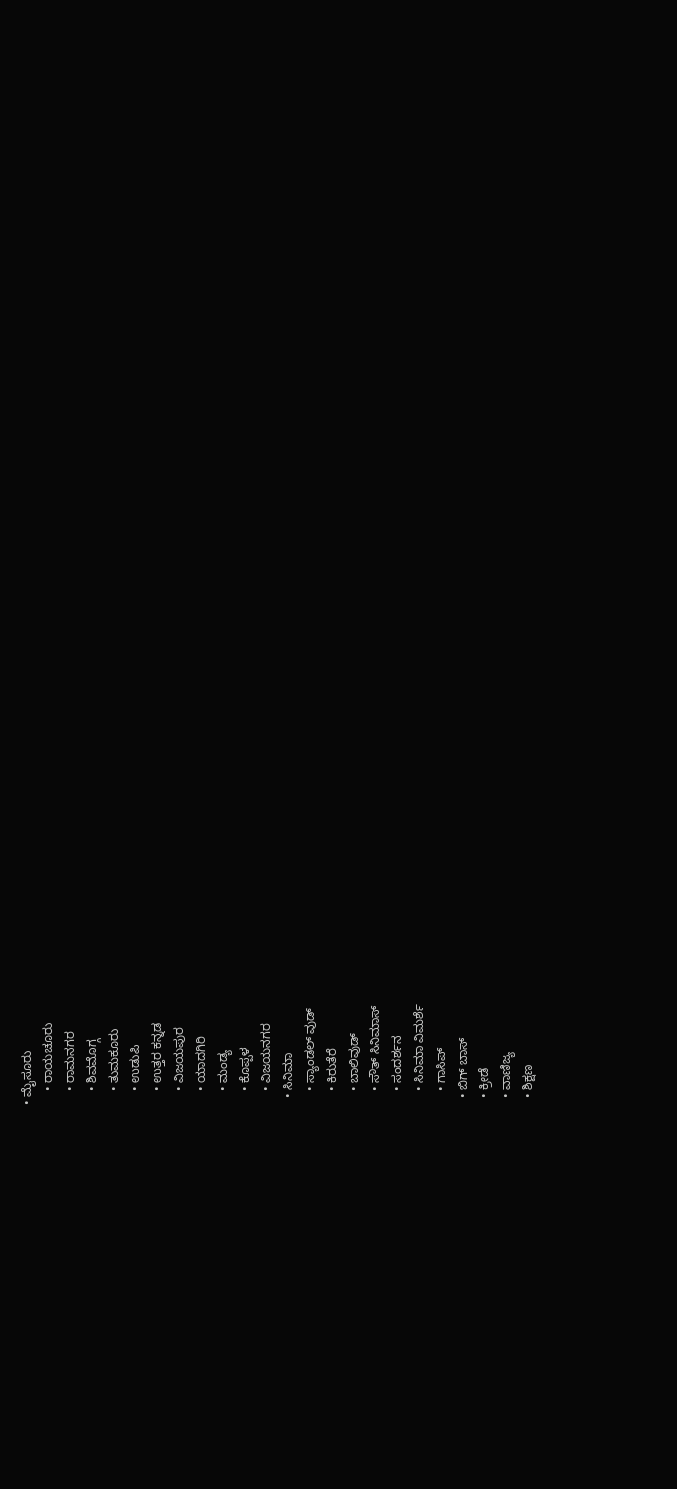• ಮೈಸೂರು
    • ರಾಯಚೂರು
    • ರಾಮನಗರ
    • ಶಿವಮೊಗ್ಗ
    • ತುಮಕೂರು
    • ಉಡುಪಿ
    • ಉತ್ತರ ಕನ್ನಡ
    • ವಿಜಯಪುರ
    • ಯಾದಗಿರಿ
    • ಮಂಡ್ಯ
    • ಕೊಪ್ಪಳ
    • ವಿಜಯನಗರ
  • ಸಿನಿಮಾ
    • ಸ್ಯಾಂಡಲ್ ವುಡ್
    • ಕಿರುತೆರೆ
    • ಬಾಲಿವುಡ್
    • ಸೌತ್ ಸಿನಿಮಾಸ್
    • ಸಂದರ್ಶನ
    • ಸಿನಿಮಾ ವಿಮರ್ಶೆ
    • ಗಾಸಿಪ್
  • ಬಿಗ್ ಬಾಸ್
  • ಕ್ರೀಡೆ
  • ವಾಣಿಜ್ಯ
  • ಶಿಕ್ಷಣ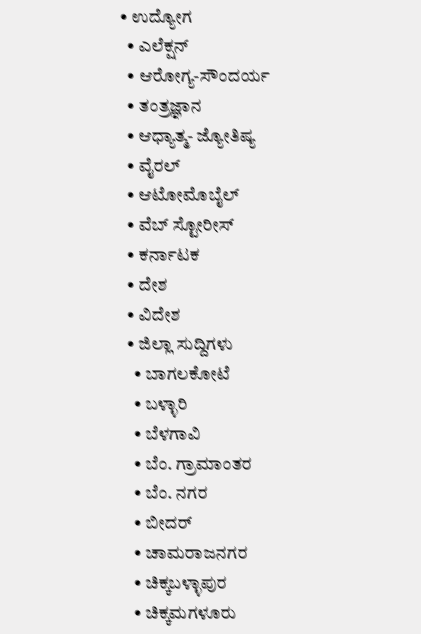• ಉದ್ಯೋಗ
  • ಎಲೆಕ್ಷನ್
  • ಆರೋಗ್ಯ-ಸೌಂದರ್ಯ
  • ತಂತ್ರಜ್ಞಾನ
  • ಆಧ್ಯಾತ್ಮ- ಜ್ಯೋತಿಷ್ಯ
  • ವೈರಲ್
  • ಆಟೋಮೊಬೈಲ್
  • ವೆಬ್ ಸ್ಟೋರೀಸ್
  • ಕರ್ನಾಟಕ
  • ದೇಶ
  • ವಿದೇಶ
  • ಜಿಲ್ಲಾ ಸುದ್ದಿಗಳು
    • ಬಾಗಲಕೋಟೆ
    • ಬಳ್ಳಾರಿ
    • ಬೆಳಗಾವಿ
    • ಬೆಂ. ಗ್ರಾಮಾಂತರ
    • ಬೆಂ. ನಗರ
    • ಬೀದರ್
    • ಚಾಮರಾಜನಗರ
    • ಚಿಕ್ಕಬಳ್ಳಾಪುರ
    • ಚಿಕ್ಕಮಗಳೂರು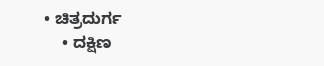• ಚಿತ್ರದುರ್ಗ
    • ದಕ್ಷಿಣ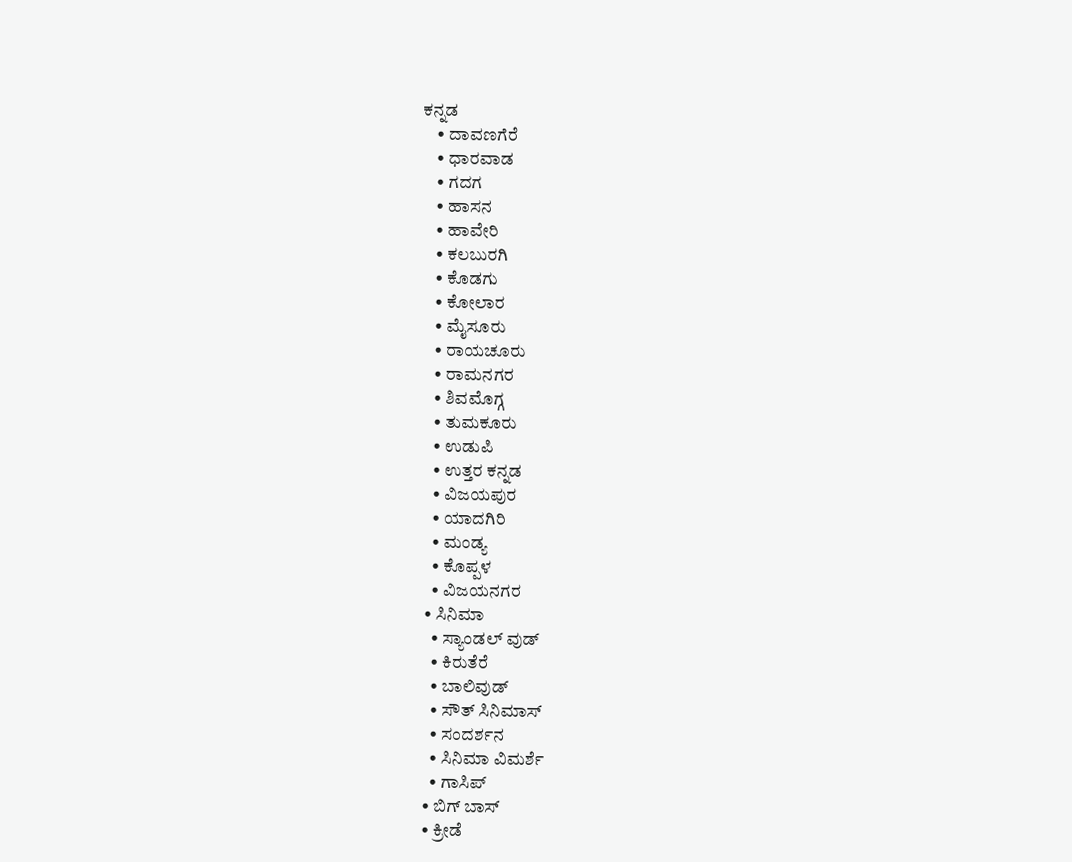ಕನ್ನಡ
    • ದಾವಣಗೆರೆ
    • ಧಾರವಾಡ
    • ಗದಗ
    • ಹಾಸನ
    • ಹಾವೇರಿ
    • ಕಲಬುರಗಿ
    • ಕೊಡಗು
    • ಕೋಲಾರ
    • ಮೈಸೂರು
    • ರಾಯಚೂರು
    • ರಾಮನಗರ
    • ಶಿವಮೊಗ್ಗ
    • ತುಮಕೂರು
    • ಉಡುಪಿ
    • ಉತ್ತರ ಕನ್ನಡ
    • ವಿಜಯಪುರ
    • ಯಾದಗಿರಿ
    • ಮಂಡ್ಯ
    • ಕೊಪ್ಪಳ
    • ವಿಜಯನಗರ
  • ಸಿನಿಮಾ
    • ಸ್ಯಾಂಡಲ್ ವುಡ್
    • ಕಿರುತೆರೆ
    • ಬಾಲಿವುಡ್
    • ಸೌತ್ ಸಿನಿಮಾಸ್
    • ಸಂದರ್ಶನ
    • ಸಿನಿಮಾ ವಿಮರ್ಶೆ
    • ಗಾಸಿಪ್
  • ಬಿಗ್ ಬಾಸ್
  • ಕ್ರೀಡೆ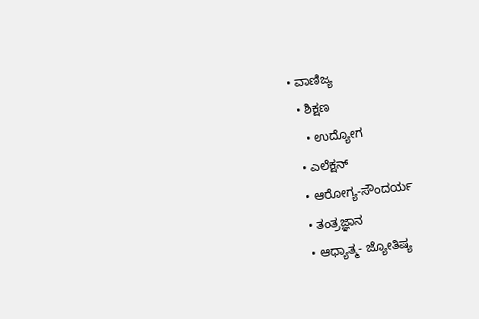• ವಾಣಿಜ್ಯ
  • ಶಿಕ್ಷಣ
    • ಉದ್ಯೋಗ
  • ಎಲೆಕ್ಷನ್
  • ಆರೋಗ್ಯ-ಸೌಂದರ್ಯ
  • ತಂತ್ರಜ್ಞಾನ
  • ಆಧ್ಯಾತ್ಮ- ಜ್ಯೋತಿಷ್ಯ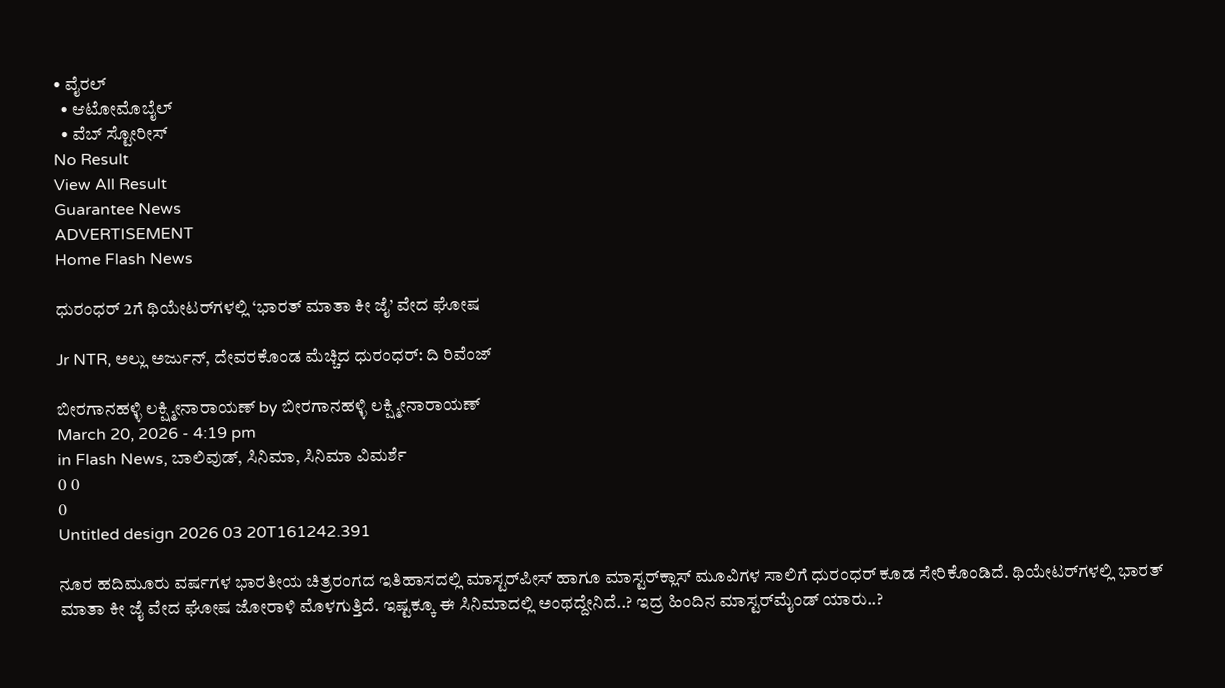• ವೈರಲ್
  • ಆಟೋಮೊಬೈಲ್
  • ವೆಬ್ ಸ್ಟೋರೀಸ್
No Result
View All Result
Guarantee News
ADVERTISEMENT
Home Flash News

ಧುರಂಧರ್ 2ಗೆ ಥಿಯೇಟರ್‌‌ಗಳಲ್ಲಿ ‘ಭಾರತ್ ಮಾತಾ ಕೀ ಜೈ’ ವೇದ ಘೋಷ

Jr NTR, ಅಲ್ಲು ಅರ್ಜುನ್, ದೇವರಕೊಂಡ ಮೆಚ್ಚಿದ ಧುರಂಧರ್: ದಿ ರಿವೆಂಜ್

ಬೀರಗಾನಹಳ್ಳಿ ಲಕ್ಷ್ಮೀನಾರಾಯಣ್ by ಬೀರಗಾನಹಳ್ಳಿ ಲಕ್ಷ್ಮೀನಾರಾಯಣ್
March 20, 2026 - 4:19 pm
in Flash News, ಬಾಲಿವುಡ್, ಸಿನಿಮಾ, ಸಿನಿಮಾ ವಿಮರ್ಶೆ
0 0
0
Untitled design 2026 03 20T161242.391

ನೂರ ಹದಿಮೂರು ವರ್ಷಗಳ ಭಾರತೀಯ ಚಿತ್ರರಂಗದ ಇತಿಹಾಸದಲ್ಲಿ ಮಾಸ್ಟರ್‌ಪೀಸ್ ಹಾಗೂ ಮಾಸ್ಟರ್‌ಕ್ಲಾಸ್ ಮೂವಿಗಳ ಸಾಲಿಗೆ ಧುರಂಧರ್ ಕೂಡ ಸೇರಿಕೊಂಡಿದೆ. ಥಿಯೇಟರ್‌‌ಗಳಲ್ಲಿ ಭಾರತ್ ಮಾತಾ ಕೀ ಜೈ ವೇದ ಘೋಷ ಜೋರಾಳಿ ಮೊಳಗುತ್ತಿದೆ. ಇಷ್ಟಕ್ಕೂ ಈ ಸಿನಿಮಾದಲ್ಲಿ ಅಂಥದ್ದೇನಿದೆ..? ಇದ್ರ ಹಿಂದಿನ ಮಾಸ್ಟರ್‌ಮೈಂಡ್ ಯಾರು..?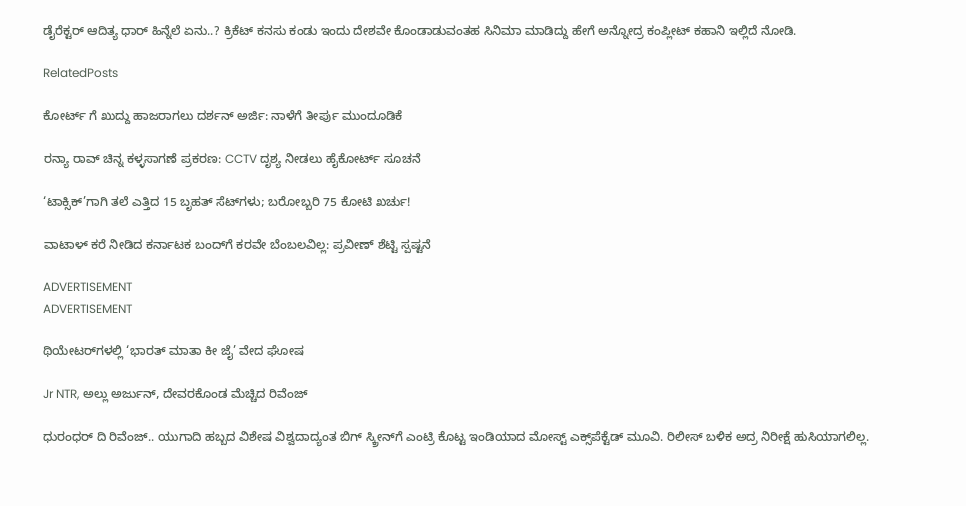ಡೈರೆಕ್ಟರ್ ಆದಿತ್ಯ ಧಾರ್ ಹಿನ್ನೆಲೆ ಏನು..? ಕ್ರಿಕೆಟ್ ಕನಸು ಕಂಡು ಇಂದು ದೇಶವೇ ಕೊಂಡಾಡುವಂತಹ ಸಿನಿಮಾ ಮಾಡಿದ್ದು ಹೇಗೆ ಅನ್ನೋದ್ರ ಕಂಪ್ಲೀಟ್ ಕಹಾನಿ ಇಲ್ಲಿದೆ ನೋಡಿ.

RelatedPosts

ಕೋರ್ಟ್‌ ಗೆ ಖುದ್ದು ಹಾಜರಾಗಲು ದರ್ಶನ್ ಅರ್ಜಿ: ನಾಳೆಗೆ ತೀರ್ಪು ಮುಂದೂಡಿಕೆ

ರನ್ಯಾ ರಾವ್ ಚಿನ್ನ ಕಳ್ಳಸಾಗಣೆ ಪ್ರಕರಣ: CCTV ದೃಶ್ಯ ನೀಡಲು ಹೈಕೋರ್ಟ್ ಸೂಚನೆ

‘ಟಾಕ್ಸಿಕ್’ಗಾಗಿ ತಲೆ ಎತ್ತಿದ 15 ಬೃಹತ್ ಸೆಟ್‌ಗಳು; ಬರೋಬ್ಬರಿ 75 ಕೋಟಿ ಖರ್ಚು!

ವಾಟಾಳ್ ಕರೆ ನೀಡಿದ ಕರ್ನಾಟಕ ಬಂದ್‌ಗೆ ಕರವೇ ಬೆಂಬಲವಿಲ್ಲ: ಪ್ರವೀಣ್ ಶೆಟ್ಟಿ ಸ್ಪಷ್ಟನೆ

ADVERTISEMENT
ADVERTISEMENT

ಥಿಯೇಟರ್‌‌ಗಳಲ್ಲಿ ‘ಭಾರತ್ ಮಾತಾ ಕೀ ಜೈ’ ವೇದ ಘೋಷ

Jr NTR, ಅಲ್ಲು ಅರ್ಜುನ್, ದೇವರಕೊಂಡ ಮೆಚ್ಚಿದ ರಿವೆಂಜ್

ಧುರಂಧರ್ ದಿ ರಿವೆಂಜ್.. ಯುಗಾದಿ ಹಬ್ಬದ ವಿಶೇಷ ವಿಶ್ವದಾದ್ಯಂತ ಬಿಗ್ ಸ್ಕ್ರೀನ್‌ಗೆ ಎಂಟ್ರಿ ಕೊಟ್ಟ ಇಂಡಿಯಾದ ಮೋಸ್ಟ್ ಎಕ್ಸ್‌ಪೆಕ್ಟೆಡ್ ಮೂವಿ. ರಿಲೀಸ್ ಬಳಿಕ ಅದ್ರ ನಿರೀಕ್ಷೆ ಹುಸಿಯಾಗಲಿಲ್ಲ.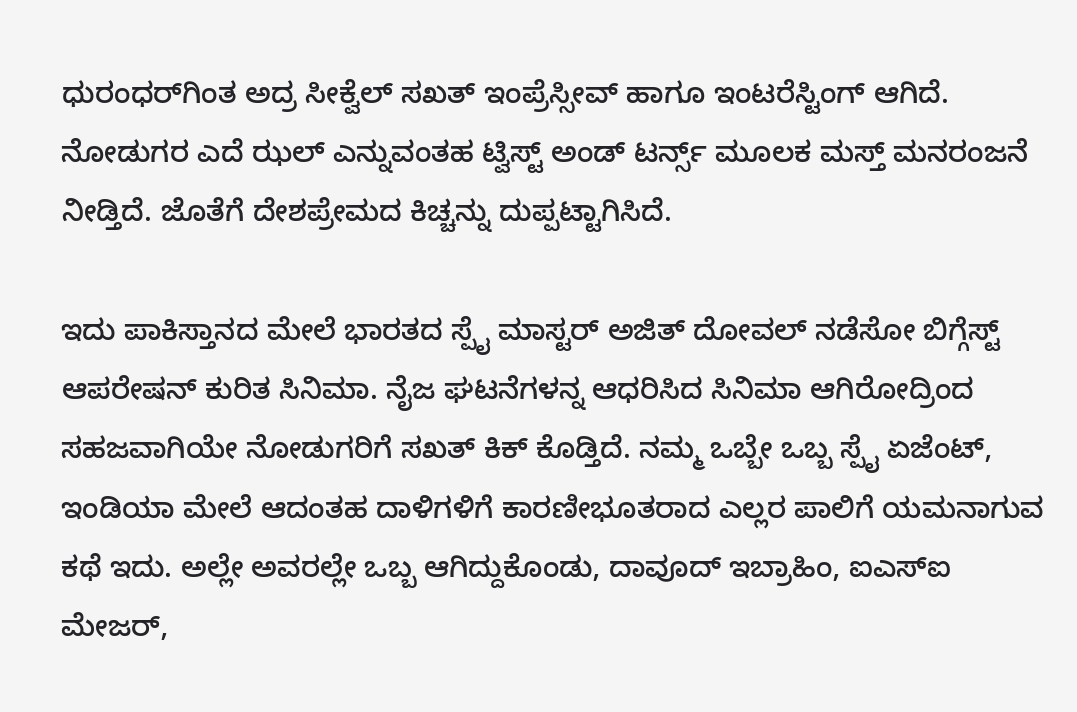ಧುರಂಧರ್‌‌ಗಿಂತ ಅದ್ರ ಸೀಕ್ವೆಲ್ ಸಖತ್ ಇಂಪ್ರೆಸ್ಸೀವ್ ಹಾಗೂ ಇಂಟರೆಸ್ಟಿಂಗ್ ಆಗಿದೆ. ನೋಡುಗರ ಎದೆ ಝಲ್ ಎನ್ನುವಂತಹ ಟ್ವಿಸ್ಟ್ ಅಂಡ್ ಟರ್ನ್ಸ್ ಮೂಲಕ ಮಸ್ತ್ ಮನರಂಜನೆ ನೀಡ್ತಿದೆ. ಜೊತೆಗೆ ದೇಶಪ್ರೇಮದ ಕಿಚ್ಚನ್ನು ದುಪ್ಪಟ್ಟಾಗಿಸಿದೆ.

ಇದು ಪಾಕಿಸ್ತಾನದ ಮೇಲೆ ಭಾರತದ ಸ್ಪೈ ಮಾಸ್ಟರ್ ಅಜಿತ್ ದೋವಲ್ ನಡೆಸೋ ಬಿಗ್ಗೆಸ್ಟ್ ಆಪರೇಷನ್ ಕುರಿತ ಸಿನಿಮಾ. ನೈಜ ಘಟನೆಗಳನ್ನ ಆಧರಿಸಿದ ಸಿನಿಮಾ ಆಗಿರೋದ್ರಿಂದ ಸಹಜವಾಗಿಯೇ ನೋಡುಗರಿಗೆ ಸಖತ್ ಕಿಕ್ ಕೊಡ್ತಿದೆ. ನಮ್ಮ ಒಬ್ಬೇ ಒಬ್ಬ ಸ್ಪೈ ಏಜೆಂಟ್, ಇಂಡಿಯಾ ಮೇಲೆ ಆದಂತಹ ದಾಳಿಗಳಿಗೆ ಕಾರಣೀಭೂತರಾದ ಎಲ್ಲರ ಪಾಲಿಗೆ ಯಮನಾಗುವ ಕಥೆ ಇದು. ಅಲ್ಲೇ ಅವರಲ್ಲೇ ಒಬ್ಬ ಆಗಿದ್ದುಕೊಂಡು, ದಾವೂದ್ ಇಬ್ರಾಹಿಂ, ಐಎಸ್‌ಐ ಮೇಜರ್,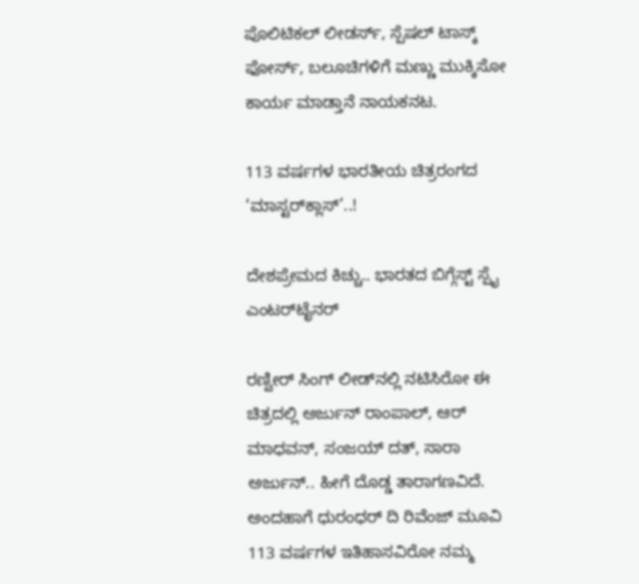ಪೊಲಿಟಿಕಲ್ ಲೀಡರ್ಸ್, ಸ್ಪೆಷಲ್ ಟಾಸ್ಕ್ ಫೋರ್ಸ್, ಬಲೂಚಿಗಳಿಗೆ ಮಣ್ಣು ಮುಕ್ಕಿಸೋ ಕಾರ್ಯ ಮಾಡ್ತಾನೆ ನಾಯಕನಟ.

113 ವರ್ಷಗಳ ಭಾರತೀಯ ಚಿತ್ರರಂಗದ ‘ಮಾಸ್ಟರ್‌‌ಕ್ಲಾಸ್’..!

ದೇಶಪ್ರೇಮದ ಕಿಚ್ಚು.. ಭಾರತದ ಬಿಗ್ಗೆಸ್ಟ್ ಸ್ಪೈ ಎಂಟರ್‌ಟೈನರ್

ರಣ್ವೀರ್ ಸಿಂಗ್ ಲೀಡ್‌ನಲ್ಲಿ ನಟಿಸಿರೋ ಈ ಚಿತ್ರದಲ್ಲಿ ಅರ್ಜುನ್ ರಾಂಪಾಲ್, ಆರ್ ಮಾಧವನ್, ಸಂಜಯ್ ದತ್, ಸಾರಾ ಅರ್ಜುನ್.. ಹೀಗೆ ದೊಡ್ಡ ತಾರಾಗಣವಿದೆ. ಅಂದಹಾಗೆ ಧುರಂಧರ್ ದಿ ರಿವೆಂಜ್ ಮೂವಿ 113 ವರ್ಷಗಳ ಇತಿಹಾಸವಿರೋ ನಮ್ಮ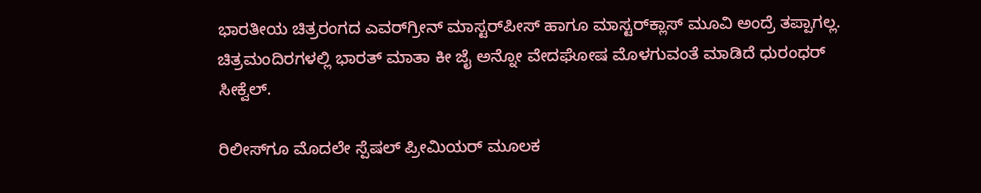ಭಾರತೀಯ ಚಿತ್ರರಂಗದ ಎವರ್‌‌ಗ್ರೀನ್ ಮಾಸ್ಟರ್‌ಪೀಸ್ ಹಾಗೂ ಮಾಸ್ಟರ್‌‌ಕ್ಲಾಸ್ ಮೂವಿ ಅಂದ್ರೆ ತಪ್ಪಾಗಲ್ಲ. ಚಿತ್ರಮಂದಿರಗಳಲ್ಲಿ ಭಾರತ್ ಮಾತಾ ಕೀ ಜೈ ಅನ್ನೋ ವೇದಘೋಷ ಮೊಳಗುವಂತೆ ಮಾಡಿದೆ ಧುರಂಧರ್ ಸೀಕ್ವೆಲ್.

ರಿಲೀಸ್‌ಗೂ ಮೊದಲೇ ಸ್ಪೆಷಲ್ ಪ್ರೀಮಿಯರ್ ಮೂಲಕ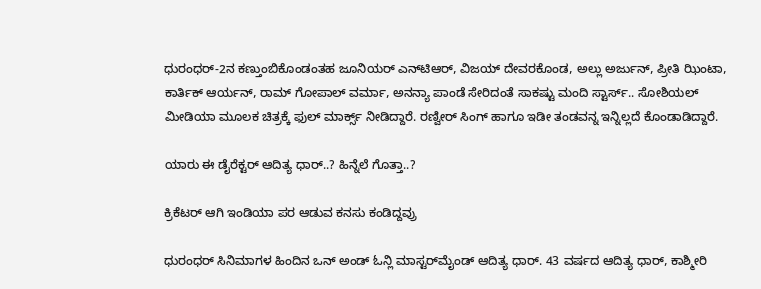ಧುರಂಧರ್-2ನ ಕಣ್ತುಂಬಿಕೊಂಡಂತಹ ಜೂನಿಯರ್ ಎನ್‌ಟಿಆರ್, ವಿಜಯ್ ದೇವರಕೊಂಡ, ಅಲ್ಲು ಅರ್ಜುನ್, ಪ್ರೀತಿ ಝಿಂಟಾ, ಕಾರ್ತಿಕ್ ಆರ್ಯನ್, ರಾಮ್ ಗೋಪಾಲ್ ವರ್ಮಾ, ಅನನ್ಯಾ ಪಾಂಡೆ ಸೇರಿದಂತೆ ಸಾಕಷ್ಟು ಮಂದಿ ಸ್ಟಾರ್ಸ್.. ಸೋಶಿಯಲ್ ಮೀಡಿಯಾ ಮೂಲಕ ಚಿತ್ರಕ್ಕೆ ಫುಲ್ ಮಾರ್ಕ್ಸ್ ನೀಡಿದ್ದಾರೆ. ರಣ್ವೀರ್ ಸಿಂಗ್ ಹಾಗೂ ಇಡೀ ತಂಡವನ್ನ ಇನ್ನಿಲ್ಲದೆ ಕೊಂಡಾಡಿದ್ದಾರೆ.

ಯಾರು ಈ ಡೈರೆಕ್ಟರ್ ಆದಿತ್ಯ ಧಾರ್..? ಹಿನ್ನೆಲೆ ಗೊತ್ತಾ..?

ಕ್ರಿಕೆಟರ್ ಆಗಿ ಇಂಡಿಯಾ ಪರ ಆಡುವ ಕನಸು ಕಂಡಿದ್ದವ್ರು

ಧುರಂಧರ್ ಸಿನಿಮಾಗಳ ಹಿಂದಿನ ಒನ್ ಅಂಡ್ ಓನ್ಲಿ ಮಾಸ್ಟರ್‌ಮೈಂಡ್ ಆದಿತ್ಯ ಧಾರ್. 43 ವರ್ಷದ ಆದಿತ್ಯ ಧಾರ್, ಕಾಶ್ಮೀರಿ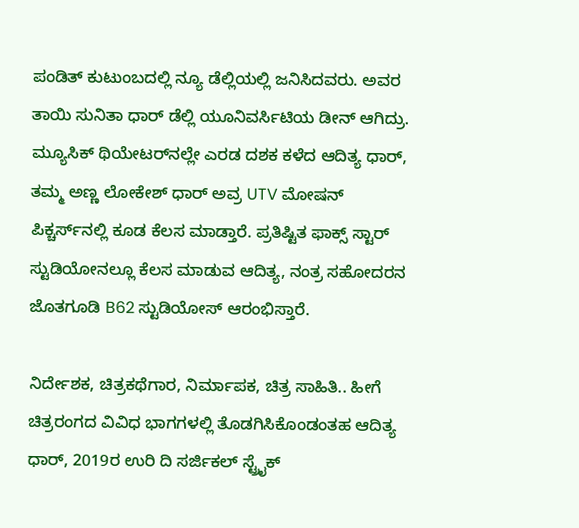ಪಂಡಿತ್ ಕುಟುಂಬದಲ್ಲಿ ನ್ಯೂ ಡೆಲ್ಲಿಯಲ್ಲಿ ಜನಿಸಿದವರು. ಅವರ ತಾಯಿ ಸುನಿತಾ ಧಾರ್ ಡೆಲ್ಲಿ ಯೂನಿವರ್ಸಿಟಿಯ ಡೀನ್ ಆಗಿದ್ರು. ಮ್ಯೂಸಿಕ್ ಥಿಯೇಟರ್‌ನಲ್ಲೇ ಎರಡ ದಶಕ ಕಳೆದ ಆದಿತ್ಯ ಧಾರ್, ತಮ್ಮ ಅಣ್ಣ ಲೋಕೇಶ್ ಧಾರ್ ಅವ್ರ UTV ಮೋಷನ್ ಪಿಕ್ಚರ್ಸ್‌‌ನಲ್ಲಿ ಕೂಡ ಕೆಲಸ ಮಾಡ್ತಾರೆ. ಪ್ರತಿಷ್ಟಿತ ಫಾಕ್ಸ್ ಸ್ಟಾರ್ ಸ್ಟುಡಿಯೋನಲ್ಲೂ ಕೆಲಸ ಮಾಡುವ ಆದಿತ್ಯ, ನಂತ್ರ ಸಹೋದರನ ಜೊತಗೂಡಿ B62 ಸ್ಟುಡಿಯೋಸ್ ಆರಂಭಿಸ್ತಾರೆ.

ನಿರ್ದೇಶಕ, ಚಿತ್ರಕಥೆಗಾರ, ನಿರ್ಮಾಪಕ, ಚಿತ್ರ ಸಾಹಿತಿ.. ಹೀಗೆ ಚಿತ್ರರಂಗದ ವಿವಿಧ ಭಾಗಗಳಲ್ಲಿ ತೊಡಗಿಸಿಕೊಂಡಂತಹ ಆದಿತ್ಯ ಧಾರ್, 2019ರ ಉರಿ ದಿ ಸರ್ಜಿಕಲ್ ಸ್ಟ್ರೈಕ್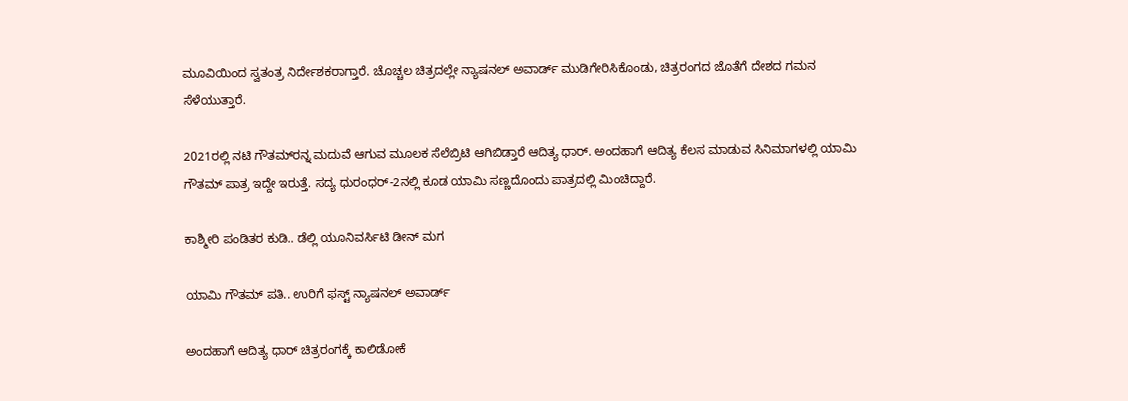ಮೂವಿಯಿಂದ ಸ್ವತಂತ್ರ ನಿರ್ದೇಶಕರಾಗ್ತಾರೆ. ಚೊಚ್ಚಲ ಚಿತ್ರದಲ್ಲೇ ನ್ಯಾಷನಲ್ ಅವಾರ್ಡ್ ಮುಡಿಗೇರಿಸಿಕೊಂಡು, ಚಿತ್ರರಂಗದ ಜೊತೆಗೆ ದೇಶದ ಗಮನ ಸೆಳೆಯುತ್ತಾರೆ.

2021ರಲ್ಲಿ ನಟಿ ಗೌತಮ್‌‌ರನ್ನ ಮದುವೆ ಆಗುವ ಮೂಲಕ ಸೆಲೆಬ್ರಿಟಿ ಆಗಿಬಿಡ್ತಾರೆ ಆದಿತ್ಯ ಧಾರ್. ಅಂದಹಾಗೆ ಆದಿತ್ಯ ಕೆಲಸ ಮಾಡುವ ಸಿನಿಮಾಗಳಲ್ಲಿ ಯಾಮಿ ಗೌತಮ್ ಪಾತ್ರ ಇದ್ದೇ ಇರುತ್ತೆ. ಸದ್ಯ ಧುರಂಧರ್-2ನಲ್ಲಿ ಕೂಡ ಯಾಮಿ ಸಣ್ಣದೊಂದು ಪಾತ್ರದಲ್ಲಿ ಮಿಂಚಿದ್ದಾರೆ.

ಕಾಶ್ಮೀರಿ ಪಂಡಿತರ ಕುಡಿ.. ಡೆಲ್ಲಿ ಯೂನಿವರ್ಸಿಟಿ ಡೀನ್ ಮಗ

ಯಾಮಿ ಗೌತಮ್ ಪತಿ.. ಉರಿಗೆ ಫಸ್ಟ್ ನ್ಯಾಷನಲ್ ಅವಾರ್ಡ್

ಅಂದಹಾಗೆ ಆದಿತ್ಯ ಧಾರ್ ಚಿತ್ರರಂಗಕ್ಕೆ ಕಾಲಿಡೋಕೆ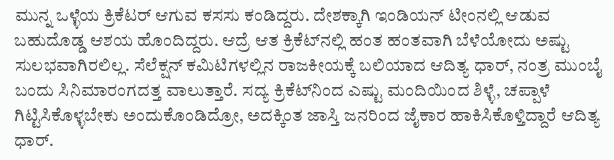ಮುನ್ನ ಒಳ್ಳೆಯ ಕ್ರಿಕೆಟರ್ ಆಗುವ ಕಸಸು ಕಂಡಿದ್ದರು. ದೇಶಕ್ಕಾಗಿ ಇಂಡಿಯನ್ ಟೀಂನಲ್ಲಿ ಆಡುವ ಬಹುದೊಡ್ಡ ಆಶಯ ಹೊಂದಿದ್ದರು. ಆದ್ರೆ ಆತ ಕ್ರಿಕೆಟ್‌‌ನಲ್ಲಿ ಹಂತ ಹಂತವಾಗಿ ಬೆಳೆಯೋದು ಅಷ್ಟು ಸುಲಭವಾಗಿರಲಿಲ್ಲ. ಸೆಲೆಕ್ಷನ್ ಕಮಿಟಿಗಳಲ್ಲಿನ ರಾಜಕೀಯಕ್ಕೆ ಬಲಿಯಾದ ಆದಿತ್ಯ ಧಾರ್, ನಂತ್ರ ಮುಂಬೈ ಬಂದು ಸಿನಿಮಾರಂಗದತ್ತ ವಾಲುತ್ತಾರೆ. ಸದ್ಯ ಕ್ರಿಕೆಟ್‌‌ನಿಂದ ಎಷ್ಟು ಮಂದಿಯಿಂದ ಶಿಳ್ಳೆ, ಚಪ್ಪಾಳೆ ಗಿಟ್ಟಿಸಿಕೊಳ್ಳಬೇಕು ಅಂದುಕೊಂಡಿದ್ರೋ, ಅದಕ್ಕಿಂತ ಜಾಸ್ತಿ ಜನರಿಂದ ಜೈಕಾರ ಹಾಕಿಸಿಕೊಳ್ತಿದ್ದಾರೆ ಆದಿತ್ಯ ಧಾರ್.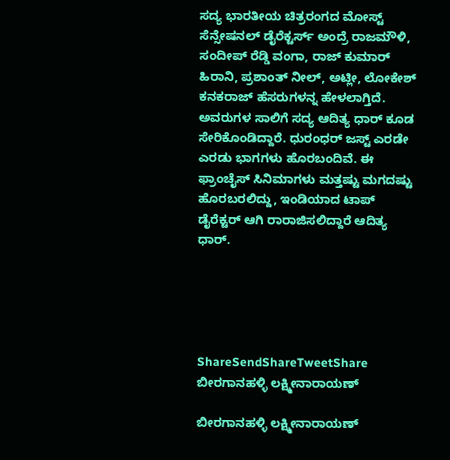ಸದ್ಯ ಭಾರತೀಯ ಚಿತ್ರರಂಗದ ಮೋಸ್ಟ್ ಸೆನ್ಸೇಷನಲ್ ಡೈರೆಕ್ಟರ್ಸ್ ಅಂದ್ರೆ ರಾಜಮೌಳಿ, ಸಂದೀಪ್ ರೆಡ್ಡಿ ವಂಗಾ, ರಾಜ್ ಕುಮಾರ್ ಹಿರಾನಿ, ಪ್ರಶಾಂತ್ ನೀಲ್, ಅಟ್ಲೀ, ಲೋಕೇಶ್ ಕನಕರಾಜ್ ಹೆಸರುಗಳನ್ನ ಹೇಳಲಾಗ್ತಿದೆ. ಅವರುಗಳ ಸಾಲಿಗೆ ಸದ್ಯ ಆದಿತ್ಯ ಧಾರ್ ಕೂಡ ಸೇರಿಕೊಂಡಿದ್ದಾರೆ. ಧುರಂಧರ್ ಜಸ್ಟ್ ಎರಡೇ ಎರಡು ಭಾಗಗಳು ಹೊರಬಂದಿವೆ. ಈ ಫ್ರಾಂಚೈಸ್ ಸಿನಿಮಾಗಳು ಮತ್ತಷ್ಟು ಮಗದಷ್ಟು ಹೊರಬರಲಿದ್ದು, ಇಂಡಿಯಾದ ಟಾಪ್ ಡೈರೆಕ್ಟರ್ ಆಗಿ ರಾರಾಜಿಸಲಿದ್ದಾರೆ ಆದಿತ್ಯ ಧಾರ್.





ShareSendShareTweetShare
ಬೀರಗಾನಹಳ್ಳಿ ಲಕ್ಷ್ಮೀನಾರಾಯಣ್

ಬೀರಗಾನಹಳ್ಳಿ ಲಕ್ಷ್ಮೀನಾರಾಯಣ್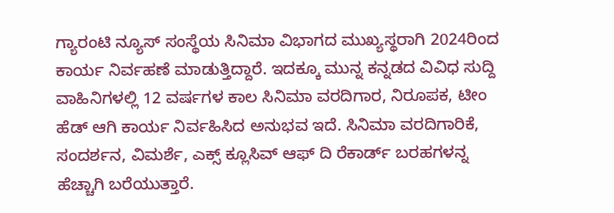ಗ್ಯಾರಂಟಿ ನ್ಯೂಸ್ ಸಂಸ್ಥೆಯ ಸಿನಿಮಾ ವಿಭಾಗದ ಮುಖ್ಯಸ್ಥರಾಗಿ 2024ರಿಂದ ಕಾರ್ಯ ನಿರ್ವಹಣೆ ಮಾಡುತ್ತಿದ್ದಾರೆ. ಇದಕ್ಕೂ ಮುನ್ನ ಕನ್ನಡದ ವಿವಿಧ ಸುದ್ದಿ ವಾಹಿನಿಗಳಲ್ಲಿ 12 ವರ್ಷಗಳ ಕಾಲ ಸಿನಿಮಾ ವರದಿಗಾರ, ನಿರೂಪಕ, ಟೀಂ ಹೆಡ್ ಆಗಿ ಕಾರ್ಯ ನಿರ್ವಹಿಸಿದ ಅನುಭವ ಇದೆ. ಸಿನಿಮಾ ವರದಿಗಾರಿಕೆ, ಸಂದರ್ಶನ, ವಿಮರ್ಶೆ, ಎಕ್ಸ್ ಕ್ಲೂಸಿವ್ ಆಫ್ ದಿ ರೆಕಾರ್ಡ್ ಬರಹಗಳನ್ನ ಹೆಚ್ಚಾಗಿ ಬರೆಯುತ್ತಾರೆ.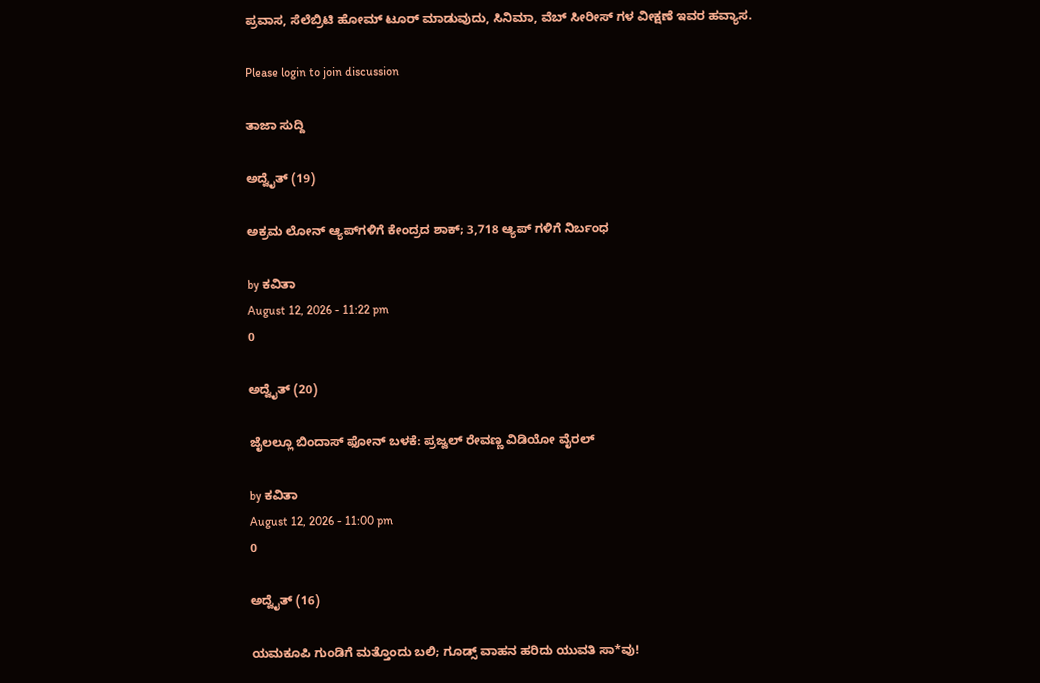ಪ್ರವಾಸ, ಸೆಲೆಬ್ರಿಟಿ ಹೋಮ್ ಟೂರ್ ಮಾಡುವುದು, ಸಿನಿಮಾ, ವೆಬ್ ಸೀರೀಸ್ ಗಳ ವೀಕ್ಷಣೆ ಇವರ ಹವ್ಯಾಸ.

Please login to join discussion

ತಾಜಾ ಸುದ್ದಿ

ಅದ್ವೈತ್ (19)

ಅಕ್ರಮ ಲೋನ್ ಆ್ಯಪ್‌ಗಳಿಗೆ ಕೇಂದ್ರದ ಶಾಕ್; 3,718 ಆ್ಯಪ್‌ ಗಳಿಗೆ ನಿರ್ಬಂಧ

by ಕವಿತಾ
August 12, 2026 - 11:22 pm
0

ಅದ್ವೈತ್ (20)

ಜೈಲಲ್ಲೂ ಬಿಂದಾಸ್ ಫೋನ್ ಬಳಕೆ: ಪ್ರಜ್ವಲ್ ರೇವಣ್ಣ ವಿಡಿಯೋ ವೈರಲ್

by ಕವಿತಾ
August 12, 2026 - 11:00 pm
0

ಅದ್ವೈತ್ (16)

ಯಮಕೂಪಿ ಗುಂಡಿಗೆ ಮತ್ತೊಂದು ಬಲಿ; ಗೂಡ್ಸ್ ವಾಹನ ಹರಿದು ಯುವತಿ ಸಾ*ವು!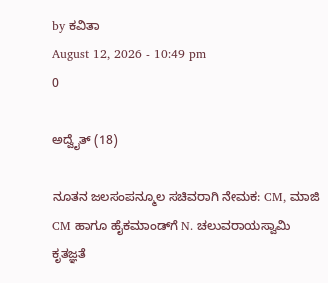by ಕವಿತಾ
August 12, 2026 - 10:49 pm
0

ಅದ್ವೈತ್ (18)

ನೂತನ ಜಲಸಂಪನ್ಮೂಲ ಸಚಿವರಾಗಿ ನೇಮಕ: CM, ಮಾಜಿ CM ಹಾಗೂ ಹೈಕಮಾಂಡ್‌ಗೆ N. ಚಲುವರಾಯಸ್ವಾಮಿ ಕೃತಜ್ಞತೆ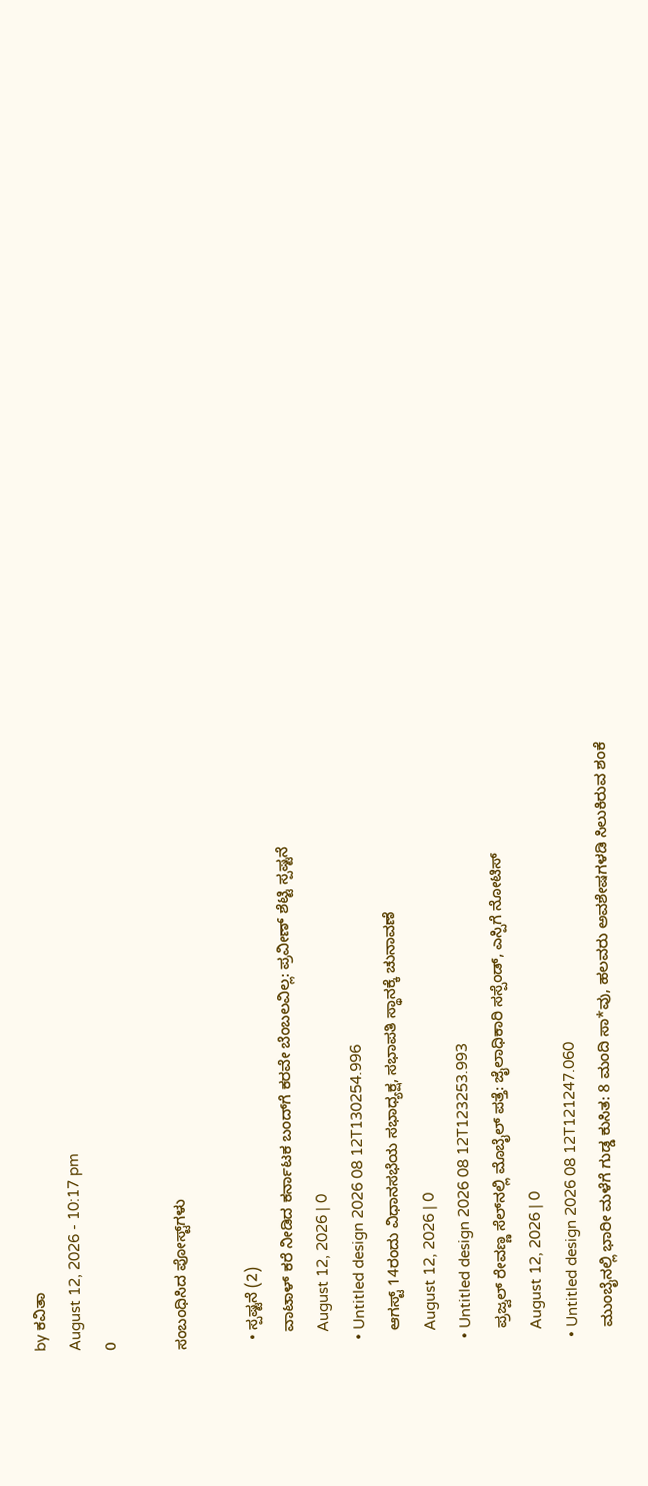by ಕವಿತಾ
August 12, 2026 - 10:17 pm
0

ಸಂಬಂಧಿಸಿದ ಪೋಸ್ಟ್‌ಗಳು

  • ಸ್ಪಷ್ಟನೆ (2)
    ವಾಟಾಳ್ ಕರೆ ನೀಡಿದ ಕರ್ನಾಟಕ ಬಂದ್‌ಗೆ ಕರವೇ ಬೆಂಬಲವಿಲ್ಲ: ಪ್ರವೀಣ್ ಶೆಟ್ಟಿ ಸ್ಪಷ್ಟನೆ
    August 12, 2026 | 0
  • Untitled design 2026 08 12T130254.996
    ಆಗಸ್ಟ್ 14ರಂದು ವಿಧಾನಸಭೆಯ ಸಭಾಧ್ಯಕ್ಷ, ಸಭಾಪತಿ ಸ್ಥಾನಕ್ಕೆ ಚುನಾವಣೆ
    August 12, 2026 | 0
  • Untitled design 2026 08 12T123253.993
    ಪ್ರಜ್ವಲ್ ರೇವಣ್ಣ ಸೆಲ್‌ನಲ್ಲಿ ಮೊಬೈಲ್ ಪತ್ತೆ: ಜೈಲಾಧಿಕಾರಿ ಸಸ್ಪೆಂಡ್, ಎಸ್ಪಿಗೆ ನೋಟಿಸ್‌
    August 12, 2026 | 0
  • Untitled design 2026 08 12T121247.060
    ಮುಂಬೈನಲ್ಲಿ ಭಾರೀ ಮಳೆಗೆ ಗುಡ್ಡ ಕುಸಿತ: 8 ಮಂದಿ ಸಾ*ವು, ಹಲವರು ಅವಶೇಷಗಳಡಿ ಸಿಲುಕಿರುವ ಶಂಕೆ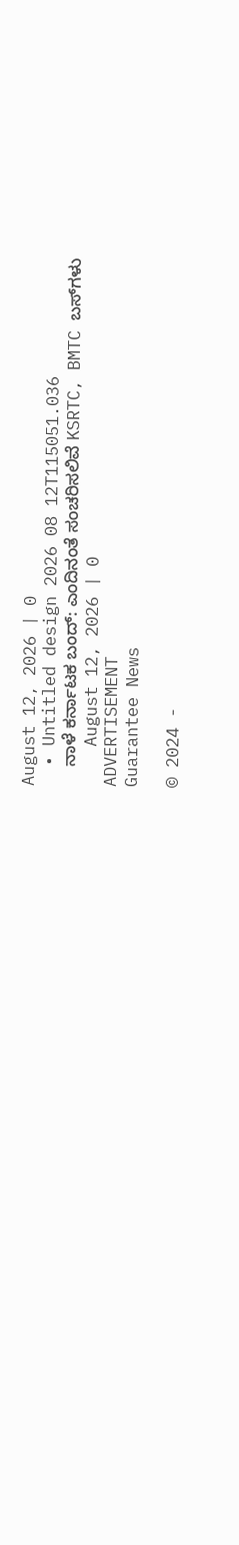August 12, 2026 | 0
  • Untitled design 2026 08 12T115051.036
    ನಾಳೆ ಕರ್ನಾಟಕ ಬಂದ್‌: ಎಂದಿನಂತೆ ಸಂಚರಿಸಲಿವೆ KSRTC, BMTC ಬಸ್‌‌ಗಳು
    August 12, 2026 | 0
ADVERTISEMENT
Guarantee News

© 2024 -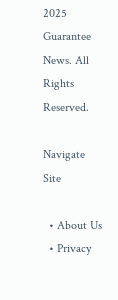2025 Guarantee News. All Rights Reserved.

Navigate Site

  • About Us
  • Privacy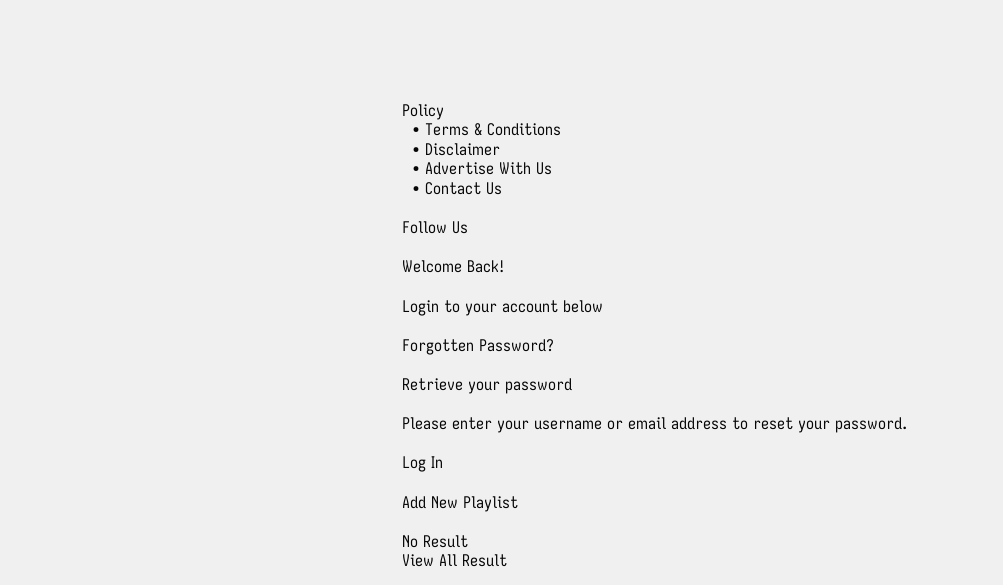Policy
  • Terms & Conditions
  • Disclaimer
  • Advertise With Us
  • Contact Us

Follow Us

Welcome Back!

Login to your account below

Forgotten Password?

Retrieve your password

Please enter your username or email address to reset your password.

Log In

Add New Playlist

No Result
View All Result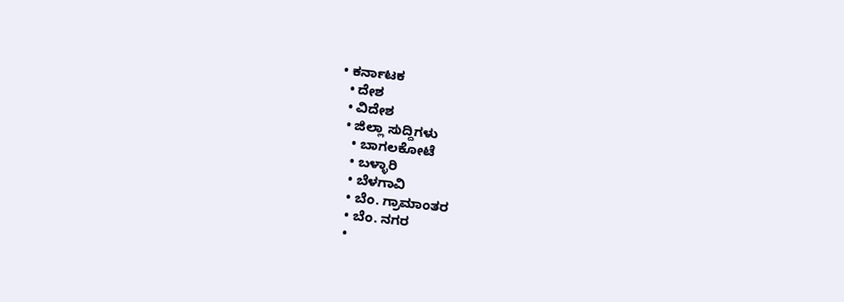• ಕರ್ನಾಟಕ
  • ದೇಶ
  • ವಿದೇಶ
  • ಜಿಲ್ಲಾ ಸುದ್ದಿಗಳು
    • ಬಾಗಲಕೋಟೆ
    • ಬಳ್ಳಾರಿ
    • ಬೆಳಗಾವಿ
    • ಬೆಂ. ಗ್ರಾಮಾಂತರ
    • ಬೆಂ. ನಗರ
    •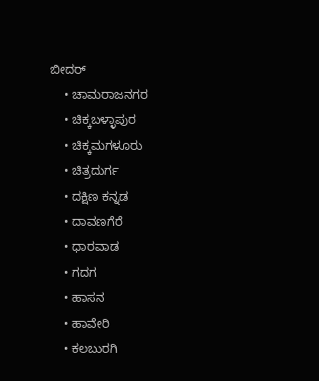ಬೀದರ್
    • ಚಾಮರಾಜನಗರ
    • ಚಿಕ್ಕಬಳ್ಳಾಪುರ
    • ಚಿಕ್ಕಮಗಳೂರು
    • ಚಿತ್ರದುರ್ಗ
    • ದಕ್ಷಿಣ ಕನ್ನಡ
    • ದಾವಣಗೆರೆ
    • ಧಾರವಾಡ
    • ಗದಗ
    • ಹಾಸನ
    • ಹಾವೇರಿ
    • ಕಲಬುರಗಿ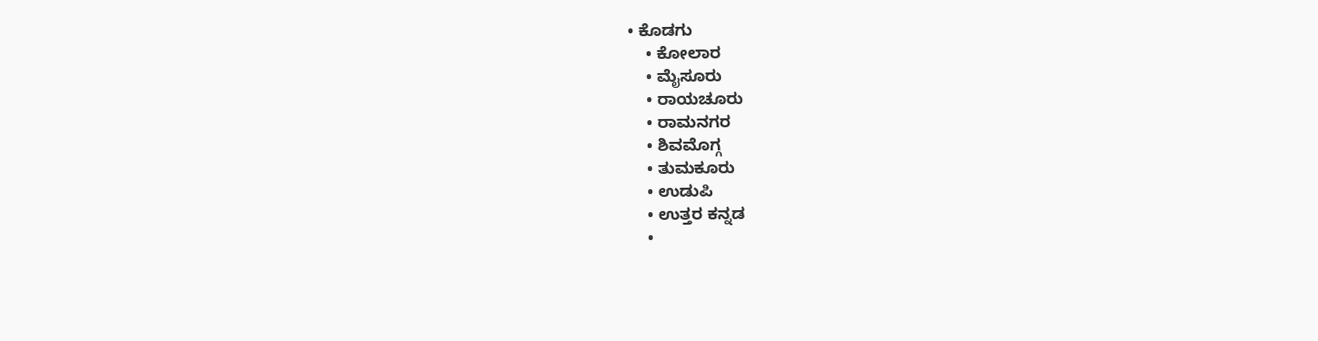• ಕೊಡಗು
    • ಕೋಲಾರ
    • ಮೈಸೂರು
    • ರಾಯಚೂರು
    • ರಾಮನಗರ
    • ಶಿವಮೊಗ್ಗ
    • ತುಮಕೂರು
    • ಉಡುಪಿ
    • ಉತ್ತರ ಕನ್ನಡ
    •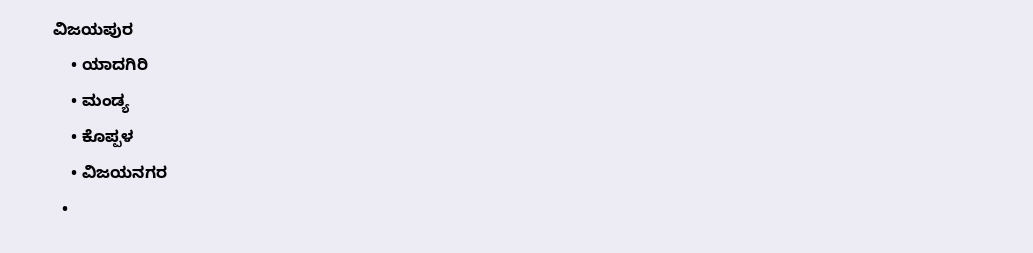ವಿಜಯಪುರ
    • ಯಾದಗಿರಿ
    • ಮಂಡ್ಯ
    • ಕೊಪ್ಪಳ
    • ವಿಜಯನಗರ
  •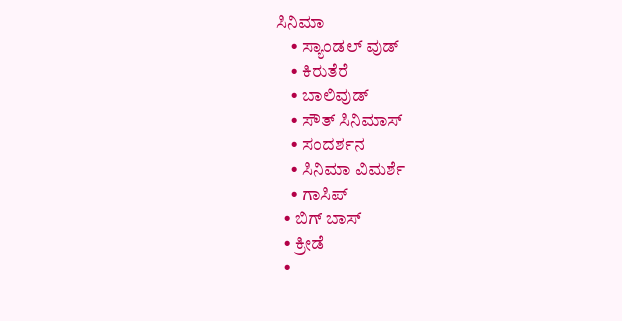ಸಿನಿಮಾ
    • ಸ್ಯಾಂಡಲ್ ವುಡ್
    • ಕಿರುತೆರೆ
    • ಬಾಲಿವುಡ್
    • ಸೌತ್ ಸಿನಿಮಾಸ್
    • ಸಂದರ್ಶನ
    • ಸಿನಿಮಾ ವಿಮರ್ಶೆ
    • ಗಾಸಿಪ್
  • ಬಿಗ್ ಬಾಸ್
  • ಕ್ರೀಡೆ
  •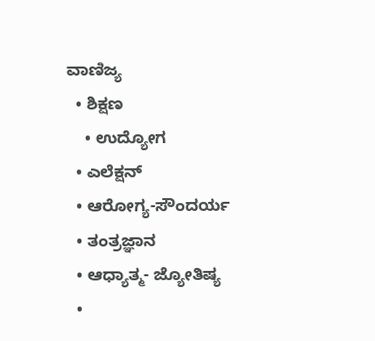ವಾಣಿಜ್ಯ
  • ಶಿಕ್ಷಣ
    • ಉದ್ಯೋಗ
  • ಎಲೆಕ್ಷನ್
  • ಆರೋಗ್ಯ-ಸೌಂದರ್ಯ
  • ತಂತ್ರಜ್ಞಾನ
  • ಆಧ್ಯಾತ್ಮ- ಜ್ಯೋತಿಷ್ಯ
  •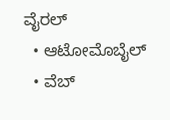ವೈರಲ್
  • ಆಟೋಮೊಬೈಲ್
  • ವೆಬ್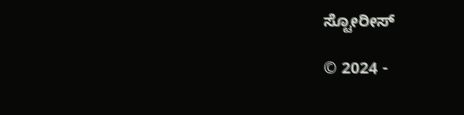ಸ್ಟೋರೀಸ್

© 2024 -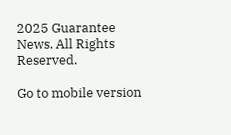2025 Guarantee News. All Rights Reserved.

Go to mobile version